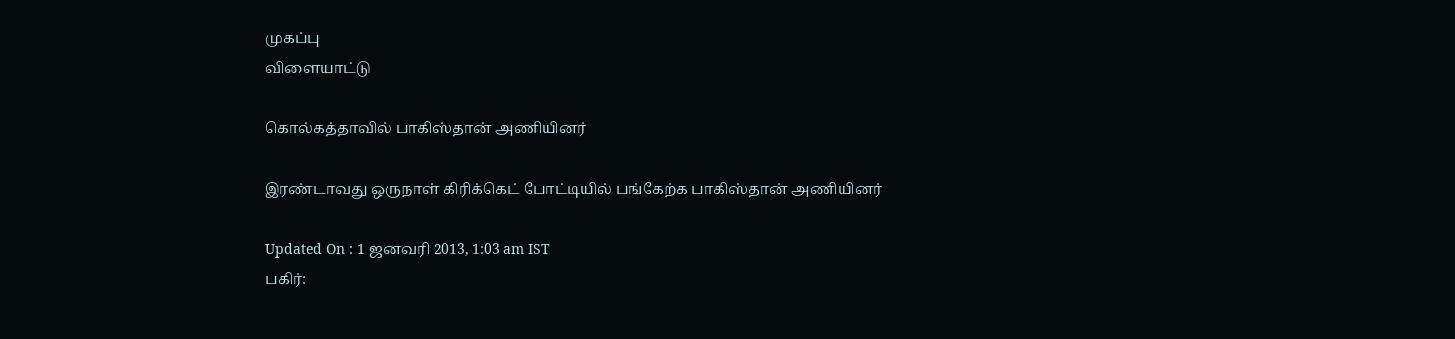முகப்பு
விளையாட்டு

கொல்கத்தாவில் பாகிஸ்தான் அணியினர்

இரண்டாவது ஒருநாள் கிரிக்கெட் போட்டியில் பங்கேற்க பாகிஸ்தான் அணியினர்

Updated On : 1 ஜனவரி 2013, 1:03 am IST
பகிர்: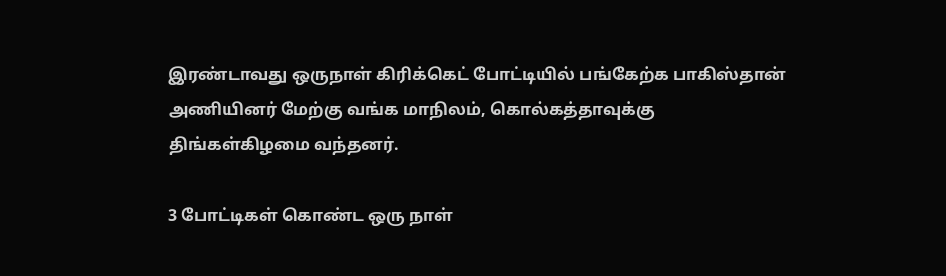இரண்டாவது ஒருநாள் கிரிக்கெட் போட்டியில் பங்கேற்க பாகிஸ்தான் அணியினர் மேற்கு வங்க மாநிலம், கொல்கத்தாவுக்கு திங்கள்கிழமை வந்தனர்.

3 போட்டிகள் கொண்ட ஒரு நாள்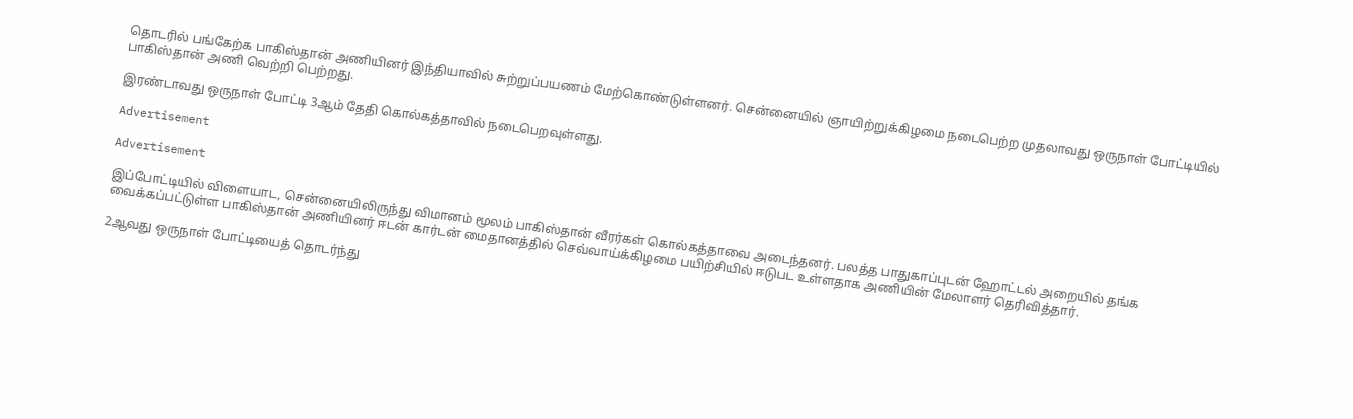தொடரில் பங்கேற்க பாகிஸ்தான் அணியினர் இந்தியாவில் சுற்றுப்பயணம் மேற்கொண்டுள்ளனர். சென்னையில் ஞாயிற்றுக்கிழமை நடைபெற்ற முதலாவது ஒருநாள் போட்டியில் பாகிஸ்தான் அணி வெற்றி பெற்றது.

இரண்டாவது ஒருநாள் போட்டி 3ஆம் தேதி கொல்கத்தாவில் நடைபெறவுள்ளது.

Advertisement

Advertisement

இப்போட்டியில் விளையாட, சென்னையிலிருந்து விமானம் மூலம் பாகிஸ்தான் வீரர்கள் கொல்கத்தாவை அடைந்தனர். பலத்த பாதுகாப்புடன் ஹோட்டல் அறையில் தங்க வைக்கப்பட்டுள்ள பாகிஸ்தான் அணியினர் ஈடன் கார்டன் மைதானத்தில் செவ்வாய்க்கிழமை பயிற்சியில் ஈடுபட உள்ளதாக அணியின் மேலாளர் தெரிவித்தார்.

2ஆவது ஒருநாள் போட்டியைத் தொடர்ந்து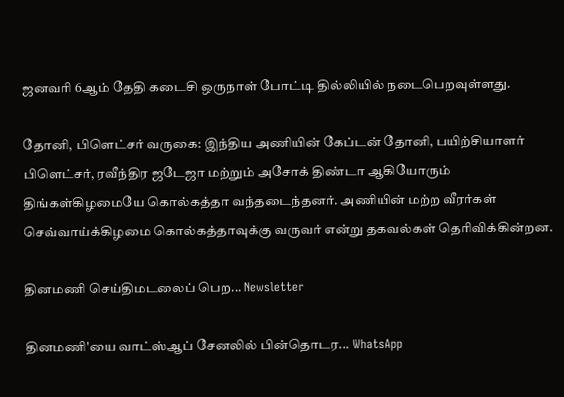ஜனவரி 6ஆம் தேதி கடைசி ஒருநாள் போட்டி தில்லியில் நடைபெறவுள்ளது.

தோனி, பிளெட்சர் வருகை: இந்திய அணியின் கேப்டன் தோனி, பயிற்சியாளர் பிளெட்சர், ரவீந்திர ஜடேஜா மற்றும் அசோக் திண்டா ஆகியோரும் திங்கள்கிழமையே கொல்கத்தா வந்தடைந்தனர். அணியின் மற்ற வீரர்கள் செவ்வாய்க்கிழமை கொல்கத்தாவுக்கு வருவர் என்று தகவல்கள் தெரிவிக்கின்றன.

தினமணி செய்திமடலைப் பெற... Newsletter

தினமணி'யை வாட்ஸ்ஆப் சேனலில் பின்தொடர... WhatsApp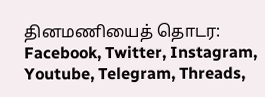தினமணியைத் தொடர: Facebook, Twitter, Instagram, Youtube, Telegram, Threads,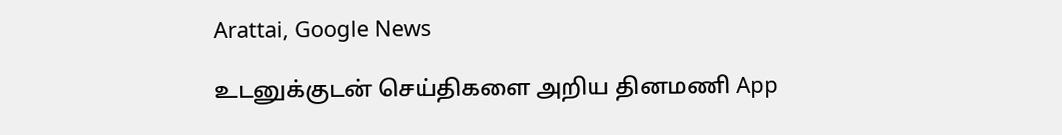Arattai, Google News

உடனுக்குடன் செய்திகளை அறிய தினமணி App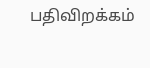பதிவிறக்கம்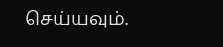செய்யவும்.